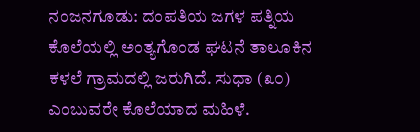ನಂಜನಗೂಡು: ದಂಪತಿಯ ಜಗಳ ಪತ್ನಿಯ ಕೊಲೆಯಲ್ಲಿ ಅಂತ್ಯಗೊಂಡ ಘಟನೆ ತಾಲೂಕಿನ ಕಳಲೆ ಗ್ರಾಮದಲ್ಲಿ ಜರುಗಿದೆ. ಸುಧಾ (೩೦) ಎಂಬುವರೇ ಕೊಲೆಯಾದ ಮಹಿಳೆ.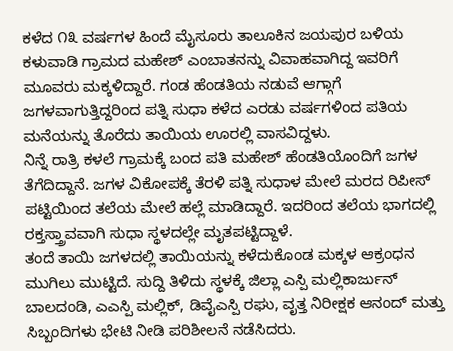ಕಳೆದ ೧೩ ವರ್ಷಗಳ ಹಿಂದೆ ಮೈಸೂರು ತಾಲೂಕಿನ ಜಯಪುರ ಬಳಿಯ ಕಳುವಾಡಿ ಗ್ರಾಮದ ಮಹೇಶ್ ಎಂಬಾತನನ್ನು ವಿವಾಹವಾಗಿದ್ದ ಇವರಿಗೆ ಮೂವರು ಮಕ್ಕಳಿದ್ದಾರೆ. ಗಂಡ ಹೆಂಡತಿಯ ನಡುವೆ ಆಗ್ಗಾಗೆ ಜಗಳವಾಗುತ್ತಿದ್ದರಿಂದ ಪತ್ನಿ ಸುಧಾ ಕಳೆದ ಎರಡು ವರ್ಷಗಳಿಂದ ಪತಿಯ ಮನೆಯನ್ನು ತೊರೆದು ತಾಯಿಯ ಊರಲ್ಲಿ ವಾಸವಿದ್ದಳು.
ನಿನ್ನೆ ರಾತ್ರಿ ಕಳಲೆ ಗ್ರಾಮಕ್ಕೆ ಬಂದ ಪತಿ ಮಹೇಶ್ ಹೆಂಡತಿಯೊಂದಿಗೆ ಜಗಳ ತೆಗೆದಿದ್ದಾನೆ. ಜಗಳ ವಿಕೋಪಕ್ಕೆ ತೆರಳಿ ಪತ್ನಿ ಸುಧಾಳ ಮೇಲೆ ಮರದ ರಿಪೀಸ್ ಪಟ್ಟಿಯಿಂದ ತಲೆಯ ಮೇಲೆ ಹಲ್ಲೆ ಮಾಡಿದ್ದಾರೆ. ಇದರಿಂದ ತಲೆಯ ಭಾಗದಲ್ಲಿ ರಕ್ತಸ್ತ್ರಾವವಾಗಿ ಸುಧಾ ಸ್ಥಳದಲ್ಲೇ ಮೃತಪಟ್ಟಿದ್ದಾಳೆ.
ತಂದೆ ತಾಯಿ ಜಗಳದಲ್ಲಿ ತಾಯಿಯನ್ನು ಕಳೆದುಕೊಂಡ ಮಕ್ಕಳ ಆಕ್ರಂಧನ ಮುಗಿಲು ಮುಟ್ಟಿದೆ. ಸುದ್ದಿ ತಿಳಿದು ಸ್ಥಳಕ್ಕೆ ಜಿಲ್ಲಾ ಎಸ್ಪಿ ಮಲ್ಲಿಕಾರ್ಜುನ್ ಬಾಲದಂಡಿ, ಎಎಸ್ಪಿ ಮಲ್ಲಿಕ್, ಡಿವೈಎಸ್ಪಿ ರಘು, ವೃತ್ತ ನಿರೀಕ್ಷಕ ಆನಂದ್ ಮತ್ತು ಸಿಬ್ಬಂದಿಗಳು ಭೇಟಿ ನೀಡಿ ಪರಿಶೀಲನೆ ನಡೆಸಿದರು.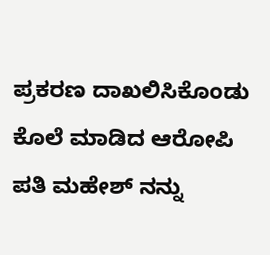ಪ್ರಕರಣ ದಾಖಲಿಸಿಕೊಂಡು ಕೊಲೆ ಮಾಡಿದ ಆರೋಪಿ ಪತಿ ಮಹೇಶ್ ನನ್ನು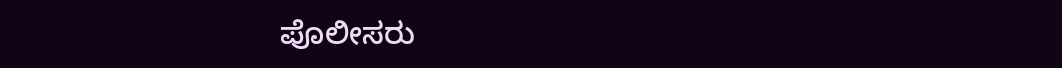ಪೊಲೀಸರು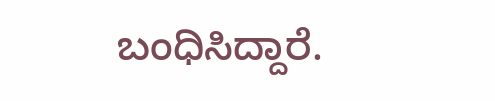ಬಂಧಿಸಿದ್ದಾರೆ.